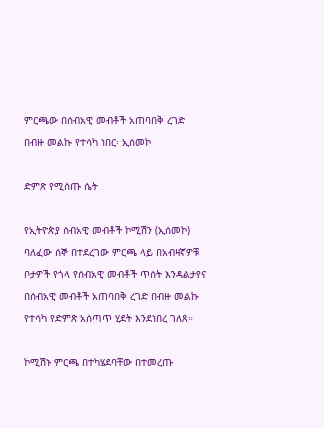ምርጫው በሰብአዊ መብቶች አጠባበቅ ረገድ በብዙ መልኩ የተሳካ ነበር፡ ኢሰመኮ

ድምጽ የሚሰጡ ሴት

የኢትዮጵያ ሰብአዊ መብቶች ኮሚሽን (ኢሰመኮ) ባለፈው ሰኞ በተደረገው ምርጫ ላይ በአብዛኛዎቹ ቦታዎች የጎላ የሰብአዊ መብቶች ጥሰት እንዳልታየና በሰብአዊ መብቶች አጠባበቅ ረገድ በብዙ መልኩ የተሳካ የድምጽ አሰጣጥ ሂደት እንደነበረ ገለጸ።

ኮሚሽኑ ምርጫ በተካሄደባቸው በተመረጡ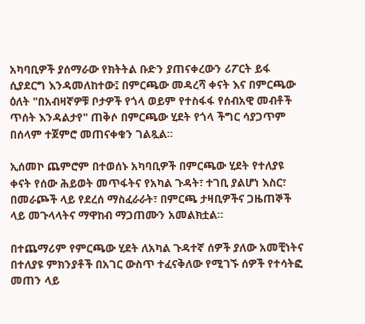አካባቢዎች ያሰማራው የክትትል ቡድን ያጠናቀረውን ሪፖርት ይፋ ሲያደርግ እንዳመለከተው፤ በምርጫው መዳረሻ ቀናት እና በምርጫው ዕለት "በአብዛኛዎቹ ቦታዎች የጎላ ወይም የተስፋፋ የሰብአዊ መብቶች ጥሰት እንዳልታየ" ጠቅሶ በምርጫው ሂደት የጎላ ችግር ሳያጋጥም በሰላም ተጀምሮ መጠናቀቁን ገልጿል።

ኢሰመኮ ጨምሮም በተወሰኑ አካባቢዎች በምርጫው ሂደት የተለያዩ ቀናት የሰው ሕይወት መጥፋትና የአካል ጉዳት፣ ተገቢ ያልሆነ እስር፣ በመራጮች ላይ የደረሰ ማስፈራራት፣ በምርጫ ታዛቢዎችና ጋዜጠኞች ላይ መጉላላትና ማዋከብ ማጋጠሙን አመልክቷል።

በተጨማሪም የምርጫው ሂደት ለአካል ጉዳተኛ ሰዎች ያለው አመቺነትና በተለያዩ ምክንያቶች በአገር ውስጥ ተፈናቅለው የሚገኙ ሰዎች የተሳትፎ መጠን ላይ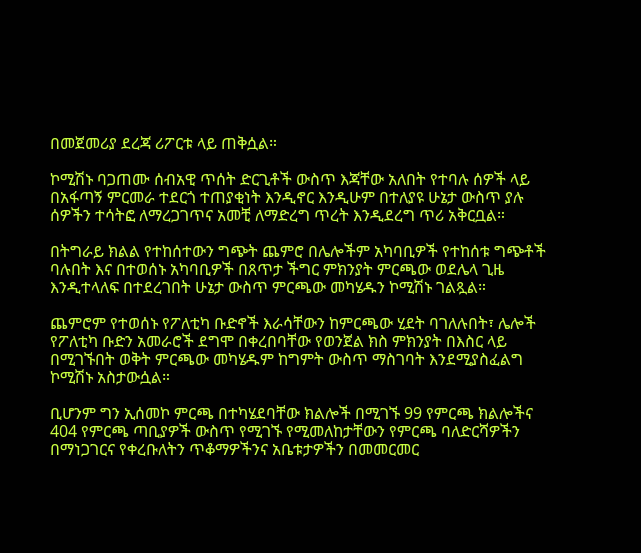በመጀመሪያ ደረጃ ሪፖርቱ ላይ ጠቅሷል።

ኮሚሽኑ ባጋጠሙ ሰብአዊ ጥሰት ድርጊቶች ውስጥ እጃቸው አለበት የተባሉ ሰዎች ላይ በአፋጣኝ ምርመራ ተደርጎ ተጠያቂነት እንዲኖር እንዲሁም በተለያዩ ሁኔታ ውስጥ ያሉ ሰዎችን ተሳትፎ ለማረጋገጥና አመቺ ለማድረግ ጥረት እንዲደረግ ጥሪ አቅርቧል።

በትግራይ ክልል የተከሰተውን ግጭት ጨምሮ በሌሎችም አካባቢዎች የተከሰቱ ግጭቶች ባሉበት እና በተወሰኑ አካባቢዎች በጸጥታ ችግር ምክንያት ምርጫው ወደሌላ ጊዜ እንዲተላለፍ በተደረገበት ሁኔታ ውስጥ ምርጫው መካሄዱን ኮሚሽኑ ገልጿል።

ጨምሮም የተወሰኑ የፖለቲካ ቡድኖች እራሳቸውን ከምርጫው ሂደት ባገለሉበት፣ ሌሎች የፖለቲካ ቡድን አመራሮች ደግሞ በቀረበባቸው የወንጀል ክስ ምክንያት በእስር ላይ በሚገኙበት ወቅት ምርጫው መካሄዱም ከግምት ውስጥ ማስገባት እንደሚያስፈልግ ኮሚሽኑ አስታውሷል።

ቢሆንም ግን ኢሰመኮ ምርጫ በተካሄደባቸው ክልሎች በሚገኙ 99 የምርጫ ክልሎችና 404 የምርጫ ጣቢያዎች ውስጥ የሚገኙ የሚመለከታቸውን የምርጫ ባለድርሻዎችን በማነጋገርና የቀረቡለትን ጥቆማዎችንና አቤቱታዎችን በመመርመር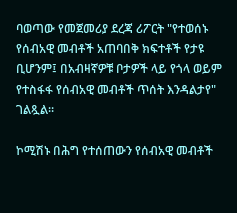ባወጣው የመጀመሪያ ደረጃ ሪፖርት "የተወሰኑ የሰብአዊ መብቶች አጠባበቅ ክፍተቶች የታዩ ቢሆንም፤ በአብዛኛዎቹ ቦታዎች ላይ የጎላ ወይም የተስፋፋ የሰብአዊ መብቶች ጥሰት እንዳልታየ" ገልጿል።

ኮሚሽኑ በሕግ የተሰጠውን የሰብአዊ መብቶች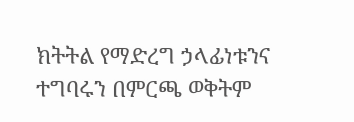ክትትል የማድረግ ኃላፊነቱንና ተግባሩን በምርጫ ወቅትም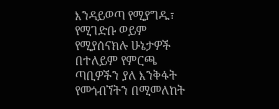እንዳይወጣ የሚያግዱ፣ የሚገድቡ ወይም የሚያሰናክሉ ሁኔታዎች በተለይም የምርጫ ጣቢዎችን ያለ እንቅፋት የመጎብኘትን በሚመለከት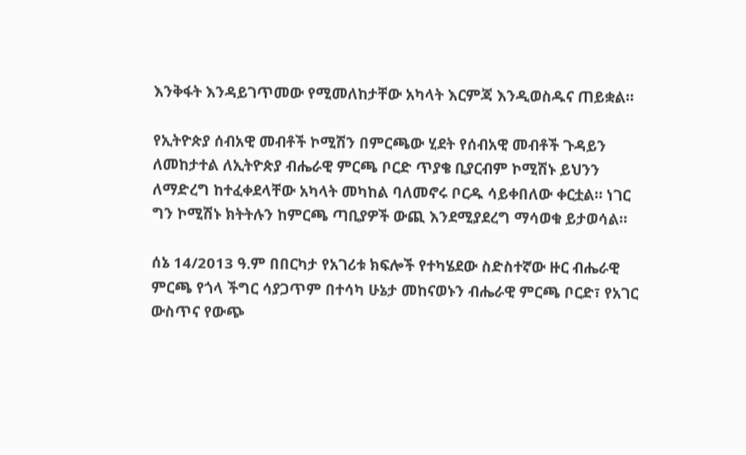እንቅፋት እንዳይገጥመው የሚመለከታቸው አካላት እርምጃ እንዲወስዱና ጠይቋል።

የኢትዮጵያ ሰብአዊ መብቶች ኮሚሽን በምርጫው ሂደት የሰብአዊ መብቶች ጉዳይን ለመከታተል ለኢትዮጵያ ብሔራዊ ምርጫ ቦርድ ጥያቄ ቢያርብም ኮሚሽኑ ይህንን ለማድረግ ከተፈቀደላቸው አካላት መካከል ባለመኖሩ ቦርዱ ሳይቀበለው ቀርቷል። ነገር ግን ኮሚሽኑ ክትትሉን ከምርጫ ጣቢያዎች ውጪ እንደሚያደረግ ማሳወቁ ይታወሳል።

ሰኔ 14/2013 ዓ.ም በበርካታ የአገሪቱ ክፍሎች የተካሄደው ስድስተኛው ዙር ብሔራዊ ምርጫ የጎላ ችግር ሳያጋጥም በተሳካ ሁኔታ መከናወኑን ብሔራዊ ምርጫ ቦርድ፣ የአገር ውስጥና የውጭ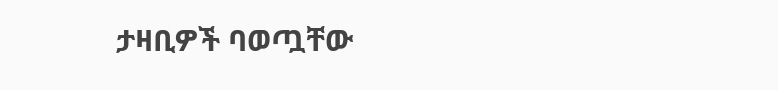ታዛቢዎች ባወጧቸው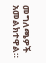መግለጫዎች አመልክተዋል።